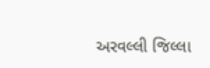અરવલ્લી જિલ્લા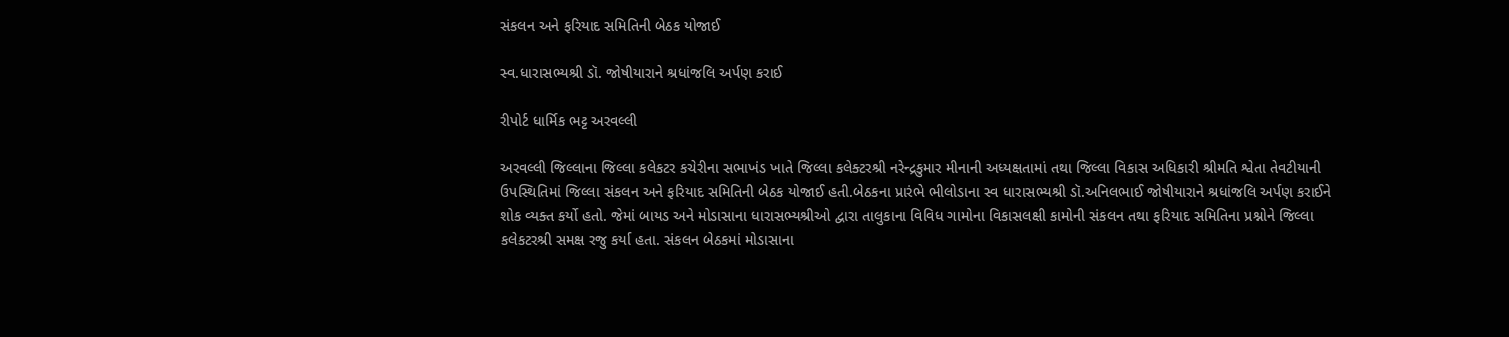સંકલન અને ફરિયાદ સમિતિની બેઠક યોજાઈ

સ્વ.ધારાસભ્યશ્રી ડૉ. જોષીયારાને શ્રધાંજલિ અર્પણ કરાઈ

રીપોર્ટ ધાર્મિક ભટ્ટ અરવલ્લી

અરવલ્લી જિલ્લાના જિલ્લા કલેકટર કચેરીના સભાખંડ ખાતે જિલ્લા કલેક્ટરશ્રી નરેન્દ્રકુમાર મીનાની અધ્યક્ષતામાં તથા જિલ્લા વિકાસ અધિકારી શ્રીમતિ શ્વેતા તેવટીયાની ઉપસ્થિતિમાં જિલ્લા સંકલન અને ફરિયાદ સમિતિની બેઠક યોજાઈ હતી.બેઠકના પ્રારંભે ભીલોડાના સ્વ ધારાસભ્યશ્રી ડૉ.અનિલભાઈ જોષીયારાને શ્રધાંજલિ અર્પણ કરાઈને શોક વ્યક્ત કર્યો હતો. જેમાં બાયડ અને મોડાસાના ધારાસભ્યશ્રીઓ દ્વારા તાલુકાના વિવિધ ગામોના વિકાસલક્ષી કામોની સંકલન તથા ફરિયાદ સમિતિના પ્રશ્નોને જિલ્લા કલેકટરશ્રી સમક્ષ રજુ કર્યા હતા. સંકલન બેઠકમાં મોડાસાના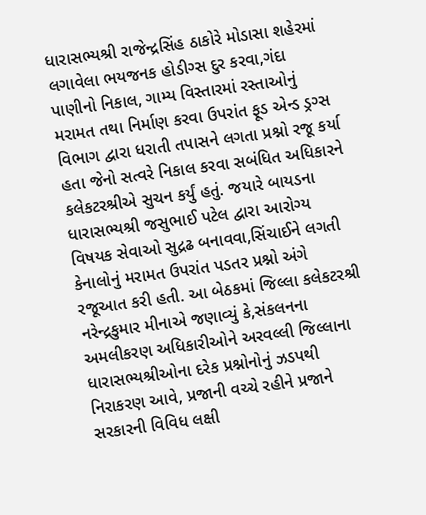ધારાસભ્યશ્રી રાજેન્દ્રસિંહ ઠાકોરે મોડાસા શહેરમાં લગાવેલા ભયજનક હોડીગ્સ દુર કરવા,ગંદા પાણીનો નિકાલ, ગામ્ય વિસ્તારમાં રસ્તાઓનું મરામત તથા નિર્માણ કરવા ઉપરાંત ફૂડ એન્ડ ડ્રગ્સ વિભાગ દ્વારા ધરાતી તપાસને લગતા પ્રશ્નો રજૂ કર્યા હતા જેનો સત્વરે નિકાલ કરવા સબંધિત અધિકારને કલેકટરશ્રીએ સુચન કર્યું હતું. જયારે બાયડના ધારાસભ્યશ્રી જસુભાઈ પટેલ દ્વારા આરોગ્ય વિષયક સેવાઓ સુદ્રઢ બનાવવા,સિંચાઈને લગતી કેનાલોનું મરામત ઉપરાંત પડતર પ્રશ્નો અંગે રજૂઆત કરી હતી. આ બેઠકમાં જિલ્લા કલેકટરશ્રી નરેન્દ્રકુમાર મીનાએ જણાવ્યું કે,સંકલનના અમલીકરણ અધિકારીઓને અરવલ્લી જિલ્લાના ધારાસભ્યશ્રીઓના દરેક પ્રશ્નોનોનું ઝડપથી નિરાકરણ આવે, પ્રજાની વચ્ચે રહીને પ્રજાને સરકારની વિવિધ લક્ષી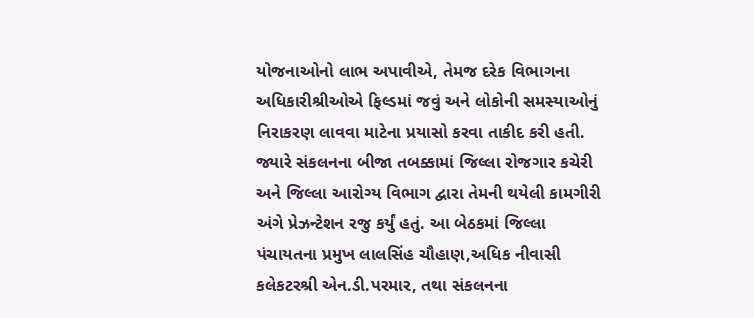યોજનાઓનો લાભ અપાવીએ, તેમજ દરેક વિભાગના અધિકારીશ્રીઓએ ફિલ્ડમાં જવું અને લોકોની સમસ્યાઓનું નિરાકરણ લાવવા માટેના પ્રયાસો કરવા તાકીદ કરી હતી. જ્યારે સંકલનના બીજા તબક્કામાં જિલ્લા રોજગાર કચેરી અને જિલ્લા આરોગ્ય વિભાગ દ્વારા તેમની થયેલી કામગીરી અંગે પ્રેઝન્ટેશન રજુ કર્યું હતું. આ બેઠકમાં જિલ્લા પંચાયતના પ્રમુખ લાલસિંહ ચૌહાણ,અધિક નીવાસી કલેકટરશ્રી એન.ડી.પરમાર, તથા સંકલનના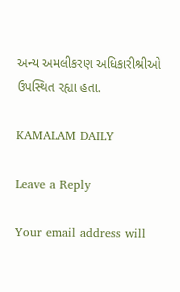અન્ય અમલીકરણ અધિકારીશ્રીઓ ઉપસ્થિત રહ્યા હતા.

KAMALAM DAILY

Leave a Reply

Your email address will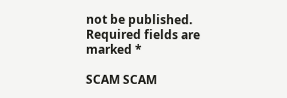not be published. Required fields are marked *

SCAM SCAM